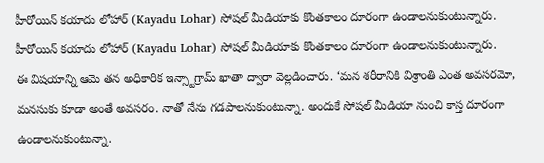హీరోయిన్ కయాదు లోహార్ (Kayadu Lohar) సోషల్ మీడియాకు కొంతకాలం దూరంగా ఉండాలనుకుంటున్నారు. హీరోయిన్ కయాదు లోహార్ (Kayadu Lohar) సోషల్ మీడియాకు కొంతకాలం దూరంగా ఉండాలనుకుంటున్నారు.
ఈ విషయాన్ని ఆమె తన అధికారిక ఇన్స్టాగ్రామ్ ఖాతా ద్వారా వెల్లడించారు. ‘మన శరీరానికి విశ్రాంతి ఎంత అవసరమో, మనసుకు కూడా అంతే అవసరం. నాతో నేను గడపాలనుకుంటున్నా. అందుకే సోషల్ మీడియా నుంచి కాస్త దూరంగా ఉండాలనుకుంటున్నా.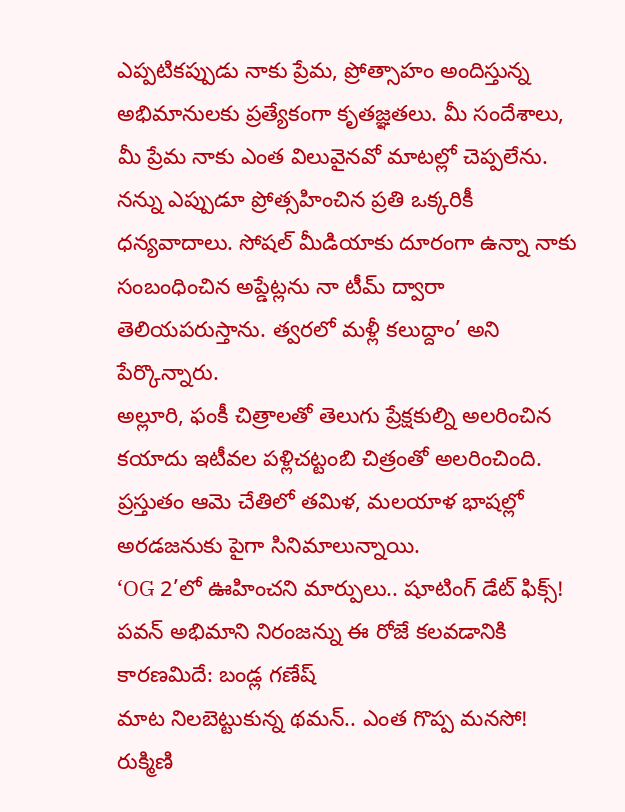ఎప్పటికప్పుడు నాకు ప్రేమ, ప్రోత్సాహం అందిస్తున్న అభిమానులకు ప్రత్యేకంగా కృతజ్ఞతలు. మీ సందేశాలు, మీ ప్రేమ నాకు ఎంత విలువైనవో మాటల్లో చెప్పలేను. నన్ను ఎప్పుడూ ప్రోత్సహించిన ప్రతి ఒక్కరికీ ధన్యవాదాలు. సోషల్ మీడియాకు దూరంగా ఉన్నా నాకు సంబంధించిన అప్డేట్లను నా టీమ్ ద్వారా తెలియపరుస్తాను. త్వరలో మళ్లీ కలుద్దాం’ అని పేర్కొన్నారు.
అల్లూరి, ఫంకీ చిత్రాలతో తెలుగు ప్రేక్షకుల్ని అలరించిన కయాదు ఇటీవల పళ్లిచట్టంబి చిత్రంతో అలరించింది. ప్రస్తుతం ఆమె చేతిలో తమిళ, మలయాళ భాషల్లో అరడజనుకు పైగా సినిమాలున్నాయి.
‘OG 2’లో ఊహించని మార్పులు.. షూటింగ్ డేట్ ఫిక్స్!
పవన్ అభిమాని నిరంజన్ను ఈ రోజే కలవడానికి కారణమిదే: బండ్ల గణేష్
మాట నిలబెట్టుకున్న థమన్.. ఎంత గొప్ప మనసో!
రుక్మిణి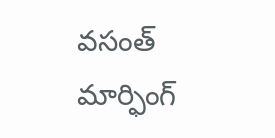వసంత్ మార్ఫింగ్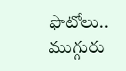ఫొటోలు.. ముగ్గురు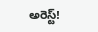అరెస్ట్!